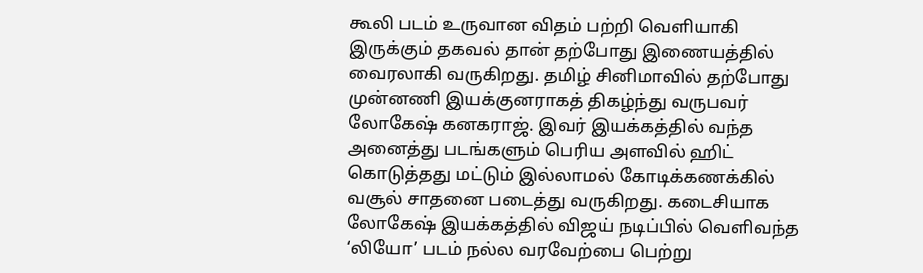கூலி படம் உருவான விதம் பற்றி வெளியாகி இருக்கும் தகவல் தான் தற்போது இணையத்தில் வைரலாகி வருகிறது. தமிழ் சினிமாவில் தற்போது முன்னணி இயக்குனராகத் திகழ்ந்து வருபவர் லோகேஷ் கனகராஜ். இவர் இயக்கத்தில் வந்த அனைத்து படங்களும் பெரிய அளவில் ஹிட் கொடுத்தது மட்டும் இல்லாமல் கோடிக்கணக்கில் வசூல் சாதனை படைத்து வருகிறது. கடைசியாக லோகேஷ் இயக்கத்தில் விஜய் நடிப்பில் வெளிவந்த ‘லியோ’ படம் நல்ல வரவேற்பை பெற்று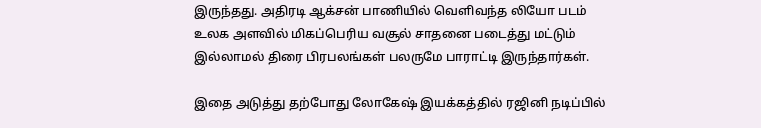இருந்தது. அதிரடி ஆக்சன் பாணியில் வெளிவந்த லியோ படம் உலக அளவில் மிகப்பெரிய வசூல் சாதனை படைத்து மட்டும் இல்லாமல் திரை பிரபலங்கள் பலருமே பாராட்டி இருந்தார்கள்.

இதை அடுத்து தற்போது லோகேஷ் இயக்கத்தில் ரஜினி நடிப்பில்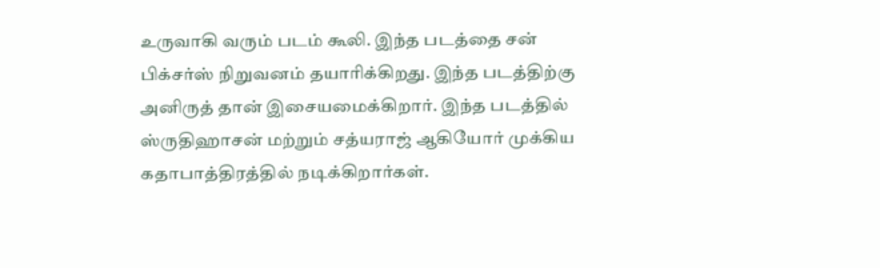உருவாகி வரும் படம் கூலி. இந்த படத்தை சன் பிக்சர்ஸ் நிறுவனம் தயாரிக்கிறது. இந்த படத்திற்கு அனிருத் தான் இசையமைக்கிறார். இந்த படத்தில் ஸ்ருதிஹாசன் மற்றும் சத்யராஜ் ஆகியோர் முக்கிய கதாபாத்திரத்தில் நடிக்கிறார்கள்.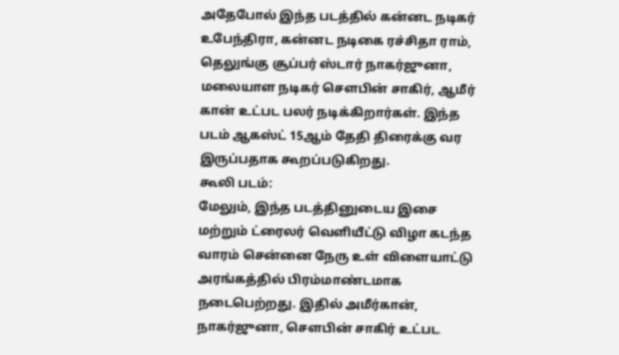அதேபோல் இந்த படத்தில் கன்னட நடிகர் உபேந்திரா, கன்னட நடிகை ரச்சிதா ராம், தெலுங்கு சூப்பர் ஸ்டார் நாகர்ஜுனா, மலையாள நடிகர் சௌபின் சாகிர், ஆமீர் கான் உட்பட பலர் நடிக்கிறார்கள். இந்த படம் ஆகஸ்ட் 15ஆம் தேதி திரைக்கு வர இருப்பதாக கூறப்படுகிறது.
கூலி படம்:
மேலும், இந்த படத்தினுடைய இசை மற்றும் ட்ரைலர் வெளியீட்டு விழா கடந்த வாரம் சென்னை நேரு உள் விளையாட்டு அரங்கத்தில் பிரம்மாண்டமாக நடைபெற்றது. இதில் அமீர்கான், நாகர்ஜுனா, சௌபின் சாகிர் உட்பட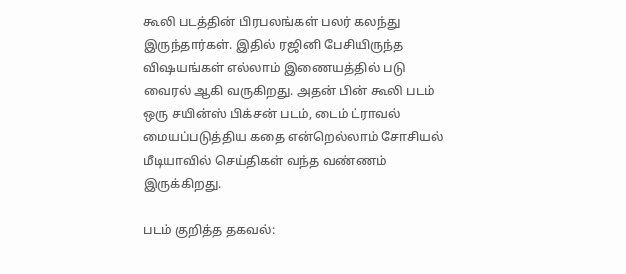கூலி படத்தின் பிரபலங்கள் பலர் கலந்து இருந்தார்கள். இதில் ரஜினி பேசியிருந்த விஷயங்கள் எல்லாம் இணையத்தில் படு வைரல் ஆகி வருகிறது. அதன் பின் கூலி படம் ஒரு சயின்ஸ் பிக்சன் படம், டைம் ட்ராவல் மையப்படுத்திய கதை என்றெல்லாம் சோசியல் மீடியாவில் செய்திகள் வந்த வண்ணம் இருக்கிறது.

படம் குறித்த தகவல்: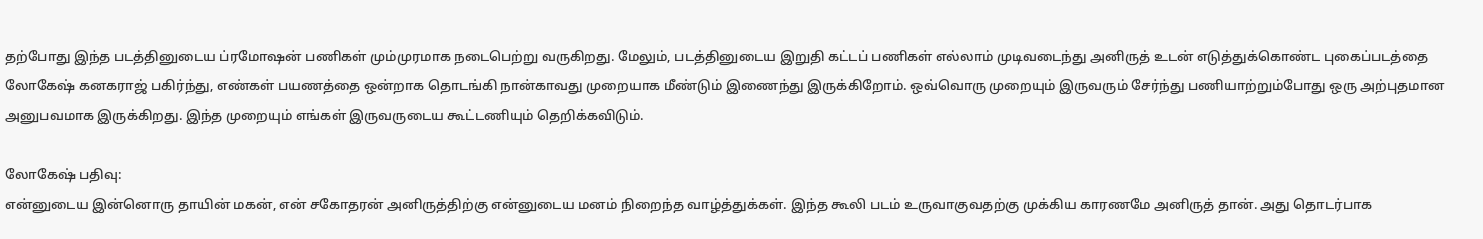தற்போது இந்த படத்தினுடைய ப்ரமோஷன் பணிகள் மும்முரமாக நடைபெற்று வருகிறது. மேலும், படத்தினுடைய இறுதி கட்டப் பணிகள் எல்லாம் முடிவடைந்து அனிருத் உடன் எடுத்துக்கொண்ட புகைப்படத்தை லோகேஷ் கனகராஜ் பகிர்ந்து, எண்கள் பயணத்தை ஒன்றாக தொடங்கி நான்காவது முறையாக மீண்டும் இணைந்து இருக்கிறோம். ஒவ்வொரு முறையும் இருவரும் சேர்ந்து பணியாற்றும்போது ஒரு அற்புதமான அனுபவமாக இருக்கிறது. இந்த முறையும் எங்கள் இருவருடைய கூட்டணியும் தெறிக்கவிடும்.

லோகேஷ் பதிவு:
என்னுடைய இன்னொரு தாயின் மகன், என் சகோதரன் அனிருத்திற்கு என்னுடைய மனம் நிறைந்த வாழ்த்துக்கள். இந்த கூலி படம் உருவாகுவதற்கு முக்கிய காரணமே அனிருத் தான். அது தொடர்பாக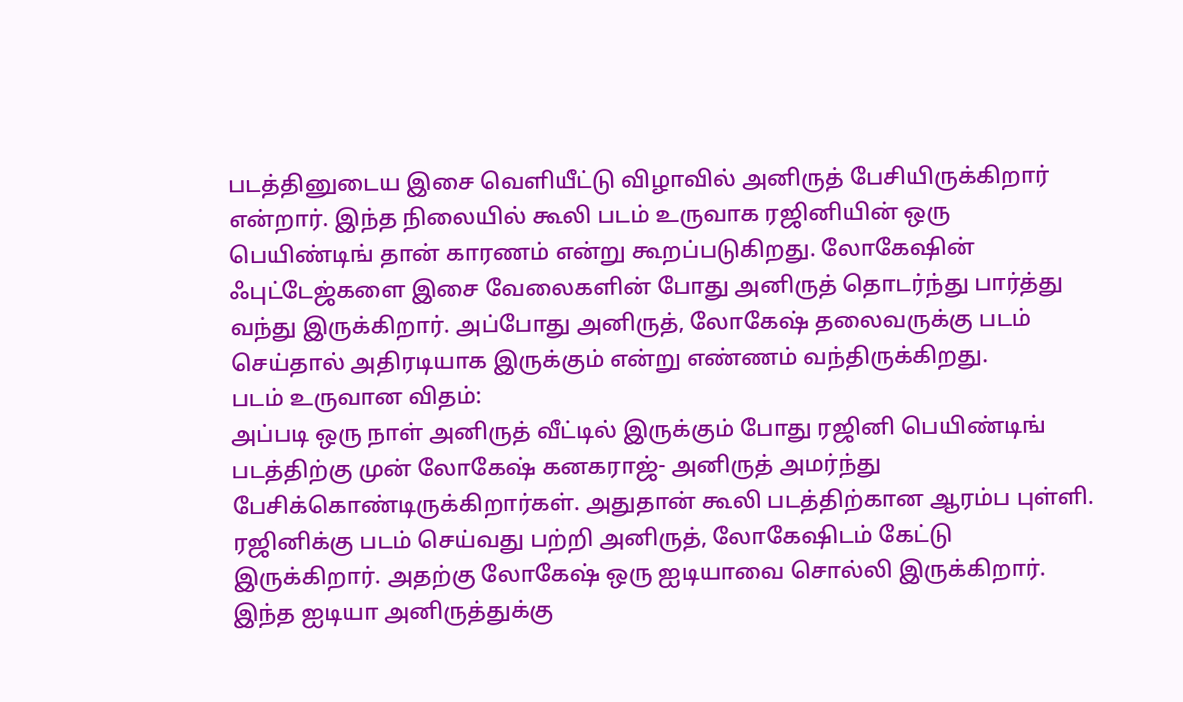படத்தினுடைய இசை வெளியீட்டு விழாவில் அனிருத் பேசியிருக்கிறார் என்றார். இந்த நிலையில் கூலி படம் உருவாக ரஜினியின் ஒரு பெயிண்டிங் தான் காரணம் என்று கூறப்படுகிறது. லோகேஷின் ஃபுட்டேஜ்களை இசை வேலைகளின் போது அனிருத் தொடர்ந்து பார்த்து வந்து இருக்கிறார். அப்போது அனிருத், லோகேஷ் தலைவருக்கு படம் செய்தால் அதிரடியாக இருக்கும் என்று எண்ணம் வந்திருக்கிறது.
படம் உருவான விதம்:
அப்படி ஒரு நாள் அனிருத் வீட்டில் இருக்கும் போது ரஜினி பெயிண்டிங் படத்திற்கு முன் லோகேஷ் கனகராஜ்- அனிருத் அமர்ந்து பேசிக்கொண்டிருக்கிறார்கள். அதுதான் கூலி படத்திற்கான ஆரம்ப புள்ளி. ரஜினிக்கு படம் செய்வது பற்றி அனிருத், லோகேஷிடம் கேட்டு இருக்கிறார். அதற்கு லோகேஷ் ஒரு ஐடியாவை சொல்லி இருக்கிறார். இந்த ஐடியா அனிருத்துக்கு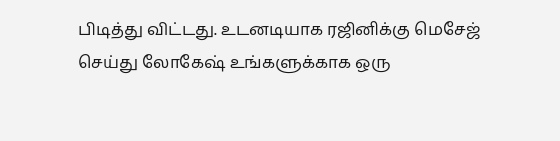பிடித்து விட்டது. உடனடியாக ரஜினிக்கு மெசேஜ் செய்து லோகேஷ் உங்களுக்காக ஒரு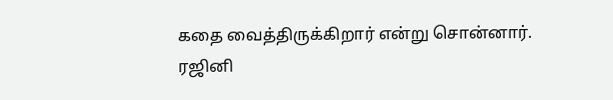கதை வைத்திருக்கிறார் என்று சொன்னார். ரஜினி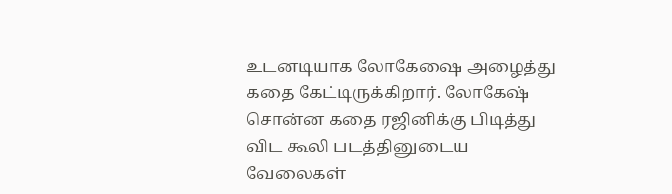உடனடியாக லோகேஷை அழைத்து கதை கேட்டிருக்கிறார். லோகேஷ் சொன்ன கதை ரஜினிக்கு பிடித்து விட கூலி படத்தினுடைய வேலைகள்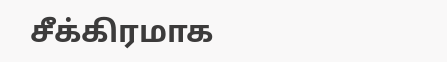சீக்கிரமாக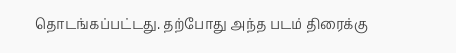தொடங்கப்பட்டது. தற்போது அந்த படம் திரைக்கு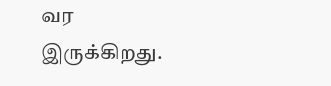வர இருக்கிறது.